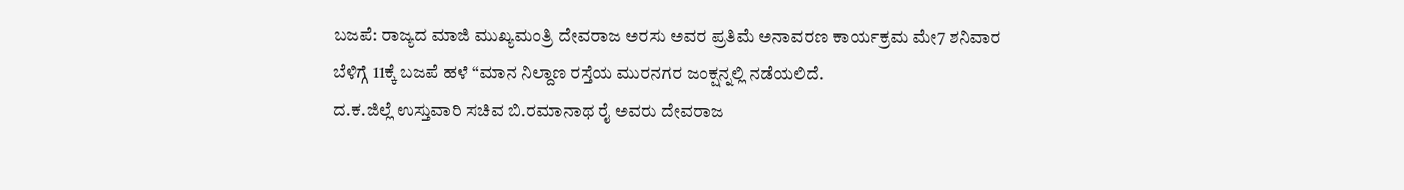ಬಜಪೆ: ರಾಜ್ಯದ ಮಾಜಿ ಮುಖ್ಯಮಂತ್ರಿ ದೇವರಾಜ ಅರಸು ಅವರ ಪ್ರತಿಮೆ ಅನಾವರಣ ಕಾರ್ಯಕ್ರಮ ಮೇ7 ಶನಿವಾರ ಬೆಳಿಗ್ಗೆ 11ಕ್ಕೆ ಬಜಪೆ ಹಳೆ “ಮಾನ ನಿಲ್ದಾಣ ರಸ್ತೆಯ ಮುರನಗರ ಜಂಕ್ಷನ್ನಲ್ಲಿ ನಡೆಯಲಿದೆ.
ದ.ಕ.ಜಿಲ್ಲೆ ಉಸ್ತುವಾರಿ ಸಚಿವ ಬಿ.ರಮಾನಾಥ ರೈ ಅವರು ದೇವರಾಜ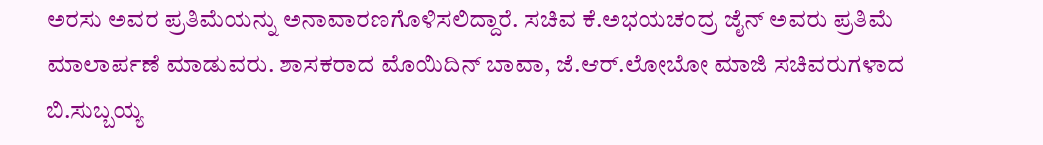ಅರಸು ಅವರ ಪ್ರತಿಮೆಯನ್ನು ಅನಾವಾರಣಗೊಳಿಸಲಿದ್ದಾರೆ. ಸಚಿವ ಕೆ.ಅಭಯಚಂದ್ರ ಜೈನ್ ಅವರು ಪ್ರತಿಮೆ ಮಾಲಾರ್ಪಣೆ ಮಾಡುವರು. ಶಾಸಕರಾದ ಮೊಯಿದಿನ್ ಬಾವಾ, ಜೆ.ಆರ್.ಲೋಬೋ ಮಾಜಿ ಸಚಿವರುಗಳಾದ ಬಿ.ಸುಬ್ಬಯ್ಯ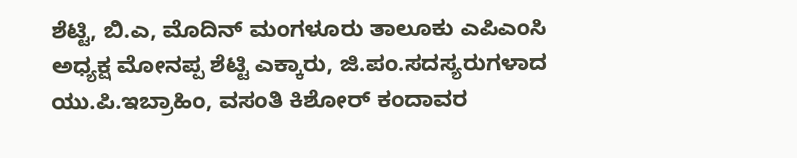ಶೆಟ್ಟಿ, ಬಿ.ಎ, ಮೊದಿನ್ ಮಂಗಳೂರು ತಾಲೂಕು ಎಪಿಎಂಸಿ ಅಧ್ಯಕ್ಷ ಮೋನಪ್ಪ ಶೆಟ್ಟಿ ಎಕ್ಕಾರು, ಜಿ.ಪಂ.ಸದಸ್ಯರುಗಳಾದ ಯು.ಪಿ.ಇಬ್ರಾಹಿಂ, ವಸಂತಿ ಕಿಶೋರ್ ಕಂದಾವರ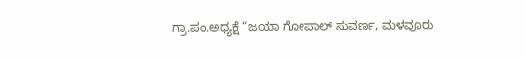ಗ್ರಾ.ಪಂ.ಅಧ್ಯಕ್ಷೆ “ಜಯಾ ಗೋಪಾಲ್ ಸುವರ್ಣ, ಮಳವೂರು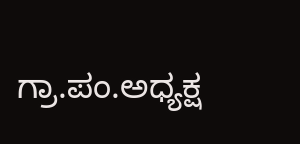ಗ್ರಾ.ಪಂ.ಅಧ್ಯಕ್ಷ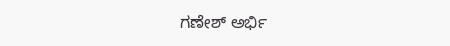ಗಣೇಶ್ ಅರ್ಭಿ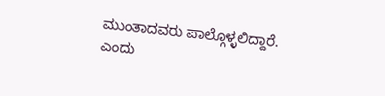ಮುಂತಾದವರು ಪಾಲ್ಗೊಳ್ಳಲಿದ್ದಾರೆ. ಎಂದು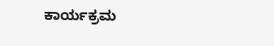ಕಾರ್ಯಕ್ರಮ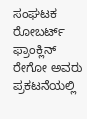ಸಂಘಟಕ ರೋಬರ್ಟ್ ಫ್ರಾಂಕ್ಲಿನ್ ರೇಗೋ ಅವರು ಪ್ರಕಟನೆಯಲ್ಲಿ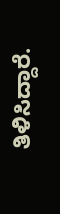ತಿಳಿಸಿದ್ದಾರೆ.